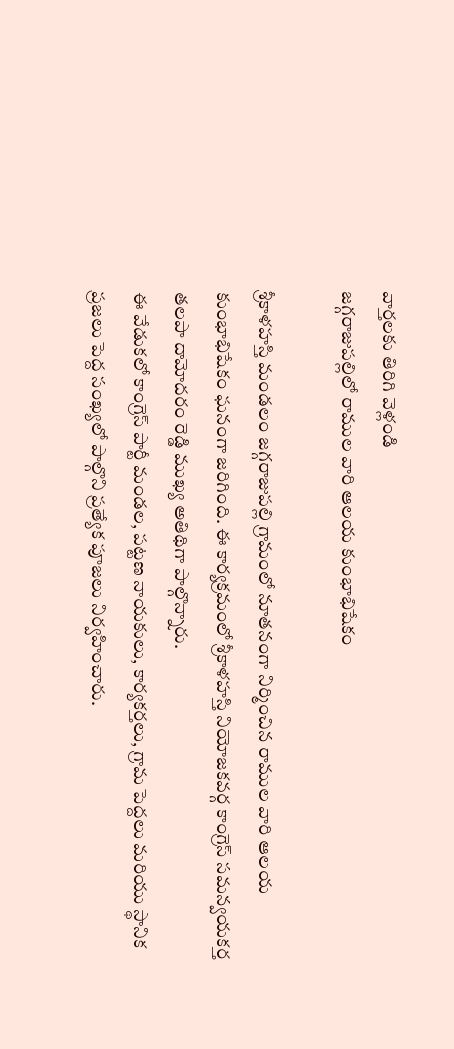వార్తలకు తిరిగి వెళ్లండి
జగ్గరాజుపల్లిలో రాముల వారి ఆలయ కుంభాభిషేకం

శ్రీకాళహస్తి మండలం జగ్గరాజుపల్లి గ్రామంలో నూతనంగా నిర్మించిన రాముల వారి ఆలయ కుంభాభిషేకం ఘనంగా జరిగింది. ఈ కార్యక్రమంలో శ్రీకాళహస్తి నియోజకవర్గ కాంగ్రెస్ సమన్వయకర్త తలపా దామోదరం రెడ్డి ముఖ్య అతిథిగా పాల్గొన్నారు.
ఈ వేడుకలో కాంగ్రెస్ పార్టీ మండల, పట్టణ నాయకులు, కార్యకర్తలు, గ్రామ పెద్దలు మరియు స్థానిక ప్రజలు పెద్ద సంఖ్యలో పాల్గొని ప్రత్యేక పూజలు నిర్వహించారు.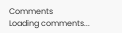Comments
Loading comments...